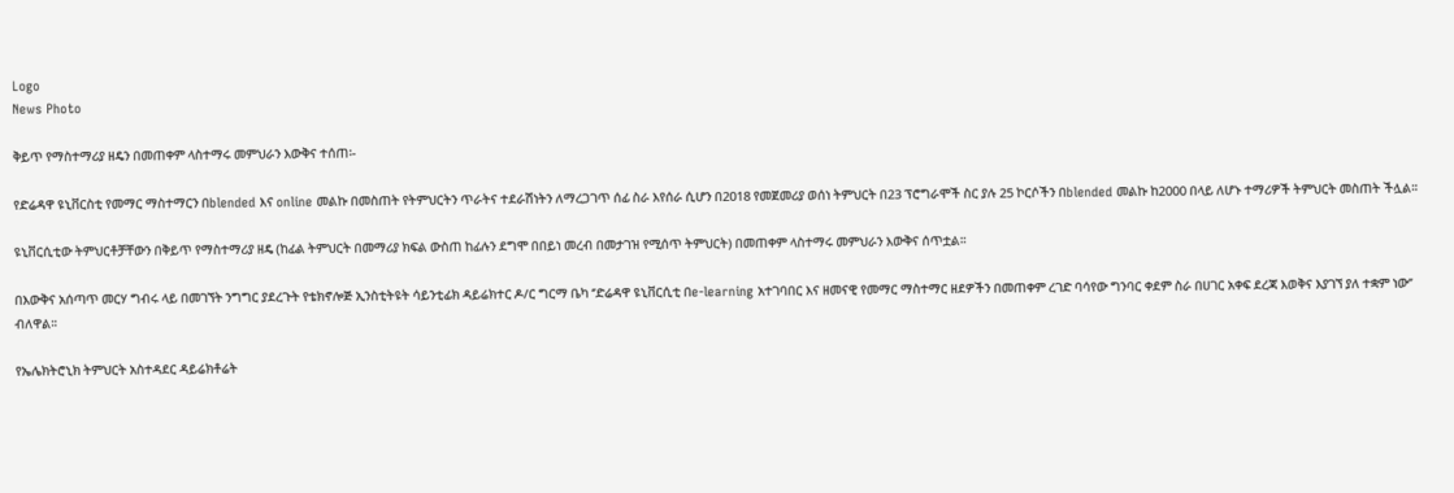Logo
News Photo

ቅይጥ የማስተማሪያ ዘዴን በመጠቀም ላስተማሩ መምህራን እውቅና ተሰጠ፡-

የድሬዳዋ ዩኒቨርስቲ የመማር ማስተማርን በblended እና online መልኩ በመስጠት የትምህርትን ጥራትና ተደራሽነትን ለማረጋገጥ ሰፊ ስራ እየሰራ ሲሆን በ2018 የመጀመሪያ ወሰነ ትምህርት በ23 ፕሮግራሞች ስር ያሉ 25 ኮርሶችን በblended መልኩ ከ2000 በላይ ለሆኑ ተማሪዎች ትምህርት መስጠት ችሏል፡፡

ዩኒቨርሲቲው ትምህርቶቻቸውን በቅይጥ የማስተማሪያ ዘዴ (ከፊል ትምህርት በመማሪያ ክፍል ውስጠ ከፊሉን ደግሞ በበይነ መረብ በመታገዝ የሚሰጥ ትምህርት) በመጠቀም ላስተማሩ መምህራን እውቅና ሰጥቷል፡፡

በእውቅና አሰጣጥ መርሃ ግብሩ ላይ በመገኘት ንግግር ያደረጉት የቴክኖሎጅ ኢንስቲትዩት ሳይንቲፊክ ዳይሬክተር ዶ/ር ግርማ ቤካ ‘’ድሬዳዋ ዩኒቨርሲቲ በe-learning አተገባበር እና ዘመናዊ የመማር ማስተማር ዘደዎችን በመጠቀም ረገድ ባሳየው ግንባር ቀደም ስራ በሀገር አቀፍ ደረጃ እወቅና እያገኘ ያለ ተቋም ነው’’ ብለዋል፡፡

የኤሌክትሮኒክ ትምህርት አስተዳደር ዳይሬክቶሬት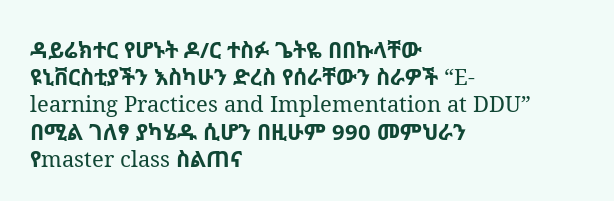ዳይሬክተር የሆኑት ዶ/ር ተስፉ ጌትዬ በበኩላቸው ዩኒቨርስቲያችን እስካሁን ድረስ የሰራቸውን ስራዎች “E-learning Practices and Implementation at DDU” በሚል ገለፃ ያካሄዱ ሲሆን በዚሁም 990 መምህራን የmaster class ስልጠና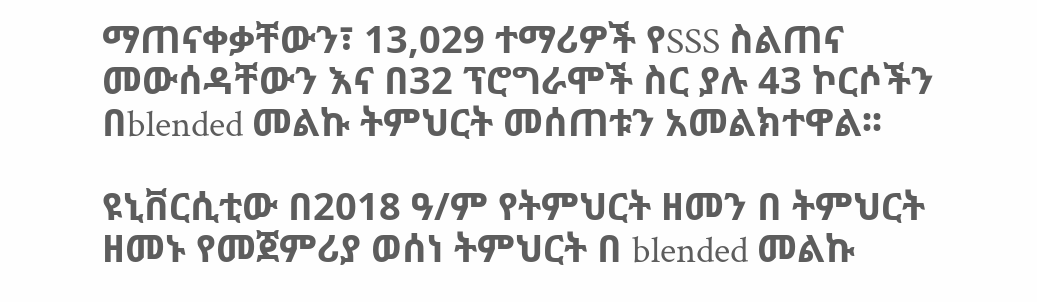ማጠናቀቃቸውን፣ 13,029 ተማሪዎች የSSS ስልጠና መውሰዳቸውን እና በ32 ፕሮግራሞች ስር ያሉ 43 ኮርሶችን በblended መልኩ ትምህርት መሰጠቱን አመልክተዋል፡፡

ዩኒቨርሲቲው በ2018 ዓ/ም የትምህርት ዘመን በ ትምህርት ዘመኑ የመጀምሪያ ወሰነ ትምህርት በ blended መልኩ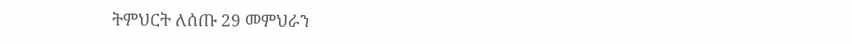ትምህርት ለሰጡ 29 መምህራን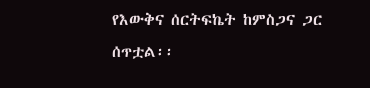የእውቅና ሰርትፍኬት ከምስጋና ጋር ሰጥቷል፡፡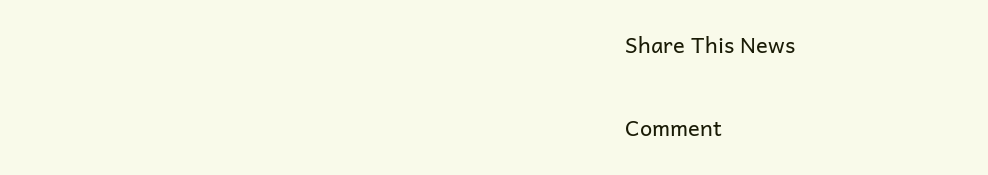Share This News

Comment